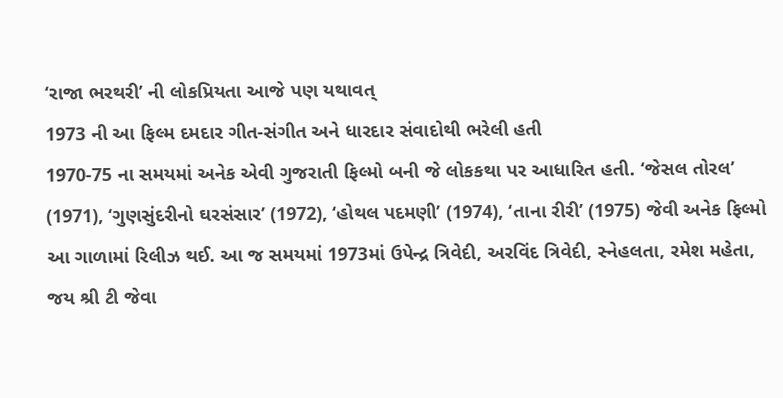‘રાજા ભરથરી’ ની લોકપ્રિયતા આજે પણ યથાવત્
1973 ની આ ફિલ્મ દમદાર ગીત-સંગીત અને ધારદાર સંવાદોથી ભરેલી હતી
1970-75 ના સમયમાં અનેક એવી ગુજરાતી ફિલ્મો બની જે લોકકથા પર આધારિત હતી. ‘જેસલ તોરલ’ (1971), ‘ગુણસુંદરીનો ઘરસંસાર’ (1972), ‘હોથલ પદમણી’ (1974), ‘તાના રીરી’ (1975) જેવી અનેક ફિલ્મો આ ગાળામાં રિલીઝ થઈ. આ જ સમયમાં 1973માં ઉપેન્દ્ર ત્રિવેદી, અરવિંદ ત્રિવેદી, સ્નેહલતા, રમેશ મહેતા, જય શ્રી ટી જેવા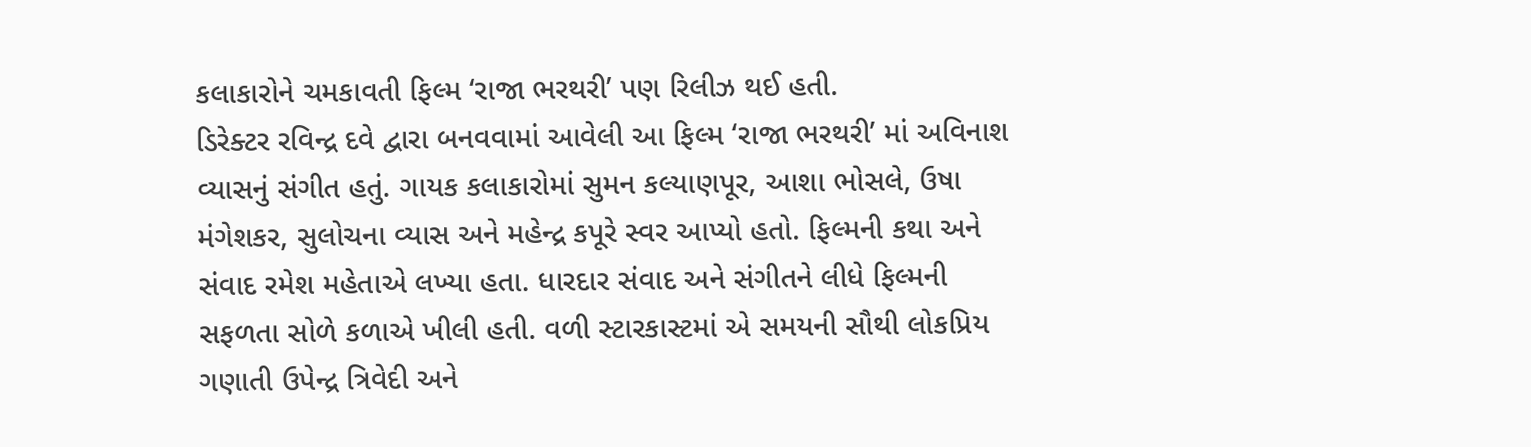કલાકારોને ચમકાવતી ફિલ્મ ‘રાજા ભરથરી’ પણ રિલીઝ થઈ હતી.
ડિરેક્ટર રવિન્દ્ર દવે દ્વારા બનવવામાં આવેલી આ ફિલ્મ ‘રાજા ભરથરી’ માં અવિનાશ વ્યાસનું સંગીત હતું. ગાયક કલાકારોમાં સુમન કલ્યાણપૂર, આશા ભોસલે, ઉષા મંગેશકર, સુલોચના વ્યાસ અને મહેન્દ્ર કપૂરે સ્વર આપ્યો હતો. ફિલ્મની કથા અને સંવાદ રમેશ મહેતાએ લખ્યા હતા. ધારદાર સંવાદ અને સંગીતને લીધે ફિલ્મની સફળતા સોળે કળાએ ખીલી હતી. વળી સ્ટારકાસ્ટમાં એ સમયની સૌથી લોકપ્રિય ગણાતી ઉપેન્દ્ર ત્રિવેદી અને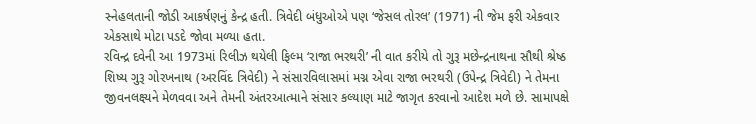સ્નેહલતાની જોડી આકર્ષણનું કેન્દ્ર હતી. ત્રિવેદી બંધુઓએ પણ ‘જેસલ તોરલ’ (1971) ની જેમ ફરી એકવાર એકસાથે મોટા પડદે જોવા મળ્યા હતા.
રવિન્દ્ર દવેની આ 1973માં રિલીઝ થયેલી ફિલ્મ ‘રાજા ભરથરી’ ની વાત કરીયે તો ગુરૂ મછેન્દ્રનાથના સૌથી શ્રેષ્ઠ શિષ્ય ગુરૂ ગોરખનાથ (અરવિંદ ત્રિવેદી) ને સંસારવિલાસમાં મગ્ન એવા રાજા ભરથરી (ઉપેન્દ્ર ત્રિવેદી) ને તેમના જીવનલક્ષ્યને મેળવવા અને તેમની અંતરઆત્માને સંસાર કલ્યાણ માટે જાગૃત કરવાનો આદેશ મળે છે. સામાપક્ષે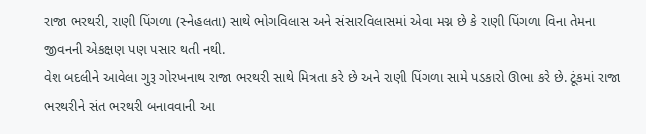રાજા ભરથરી, રાણી પિંગળા (સ્નેહલતા) સાથે ભોગવિલાસ અને સંસારવિલાસમાં એવા મગ્ન છે કે રાણી પિંગળા વિના તેમના જીવનની એકક્ષણ પણ પસાર થતી નથી.
વેશ બદલીને આવેલા ગુરૂ ગોરખનાથ રાજા ભરથરી સાથે મિત્રતા કરે છે અને રાણી પિંગળા સામે પડકારો ઊભા કરે છે. ટૂંકમાં રાજા ભરથરીને સંત ભરથરી બનાવવાની આ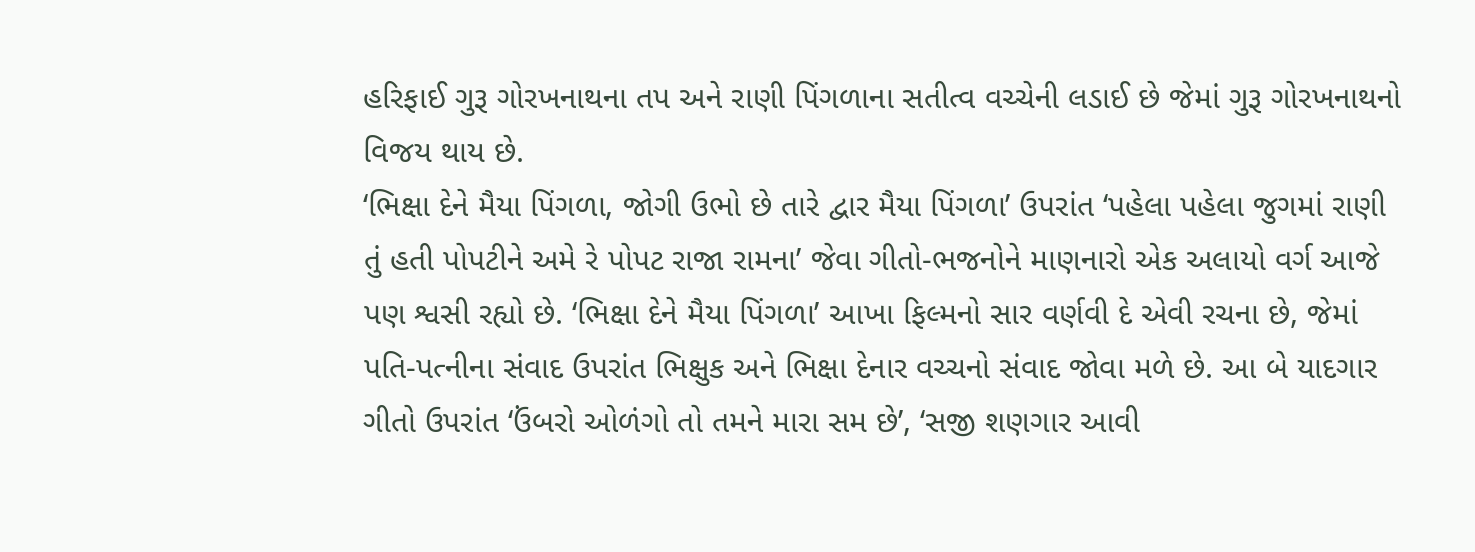હરિફાઈ ગુરૂ ગોરખનાથના તપ અને રાણી પિંગળાના સતીત્વ વચ્ચેની લડાઈ છે જેમાં ગુરૂ ગોરખનાથનો વિજય થાય છે.
‘ભિક્ષા દેને મૈયા પિંગળા, જોગી ઉભો છે તારે દ્વાર મૈયા પિંગળા’ ઉપરાંત ‘પહેલા પહેલા જુગમાં રાણી તું હતી પોપટીને અમે રે પોપટ રાજા રામના’ જેવા ગીતો-ભજનોને માણનારો એક અલાયો વર્ગ આજે પણ શ્વસી રહ્યો છે. ‘ભિક્ષા દેને મૈયા પિંગળા’ આખા ફિલ્મનો સાર વર્ણવી દે એવી રચના છે, જેમાં પતિ-પત્નીના સંવાદ ઉપરાંત ભિક્ષુક અને ભિક્ષા દેનાર વચ્ચનો સંવાદ જોવા મળે છે. આ બે યાદગાર ગીતો ઉપરાંત ‘ઉંબરો ઓળંગો તો તમને મારા સમ છે’, ‘સજી શણગાર આવી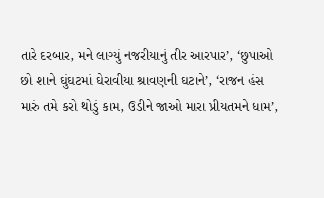તારે દરબાર, મને લાગ્યું નજરીયાનું તીર આરપાર’, ‘છુપાઓ છો શાને ઘુંઘટમાં ઘેરાવીયા શ્રાવણની ઘટાને’, ‘રાજન હંસ મારું તમે કરો થોડું કામ, ઉડીને જાઓ મારા પ્રીયતમને ધામ’,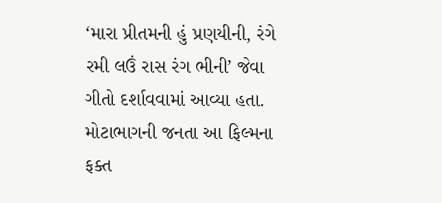‘મારા પ્રીતમની હું પ્રણયીની, રંગે રમી લઉં રાસ રંગ ભીની’ જેવા ગીતો દર્શાવવામાં આવ્યા હતા. મોટાભાગની જનતા આ ફિલ્મના ફક્ત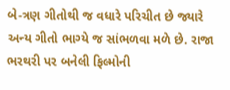બે-ત્રણ ગીતોથી જ વધારે પરિચીત છે જ્યારે અન્ય ગીતો ભાગ્યે જ સાંભળવા મળે છે. રાજા ભરથરી પર બનેલી ફિલ્મોની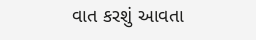વાત કરશું આવતા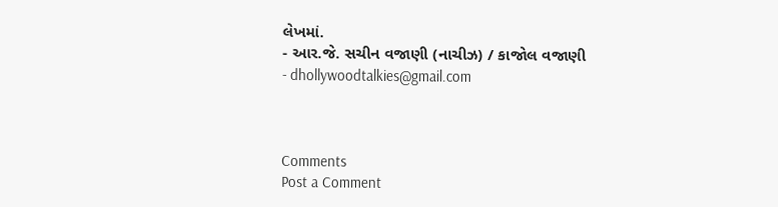લેખમાં.
- આર.જે. સચીન વજાણી (નાચીઝ) / કાજોલ વજાણી
- dhollywoodtalkies@gmail.com



Comments
Post a Comment